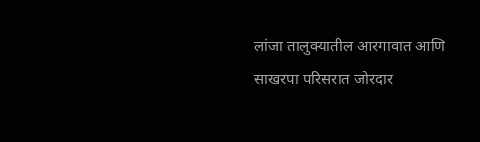लांजा तालुक्यातील आरगावात आणि साखरपा परिसरात जोरदार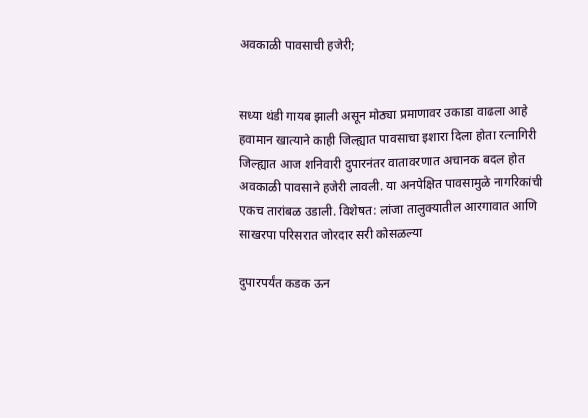अवकाळी पावसाची हजेरी;


सध्या थंडी गायब झाली असून मोठ्या प्रमाणावर उकाडा वाढला आहे हवामान खात्याने काही जिल्ह्यात पावसाचा इशारा दिला होता रत्नागिरी जिल्ह्यात आज शनिवारी दुपारनंतर वातावरणात अचानक बदल होत अवकाळी पावसाने हजेरी लावली. या अनपेक्षित पावसामुळे नागरिकांची एकच तारांबळ उडाली. विशेषत: लांजा तालुक्यातील आरगावात आणि साखरपा परिसरात जोरदार सरी कोसळल्या

दुपारपर्यंत कडक ऊन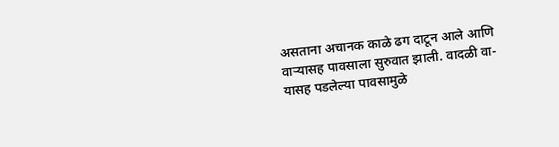असताना अचानक काळे ढग दाटून आले आणि वाऱ्यासह पावसाला सुरुवात झाली. वादळी वा-यासह पडलेल्या पावसामुळे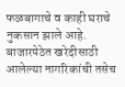फळबागाचे व काही घराचे नुकसान झाले आहे. बाजारपेठेत खरेदीसाठी आलेल्या नागरिकांची तसेच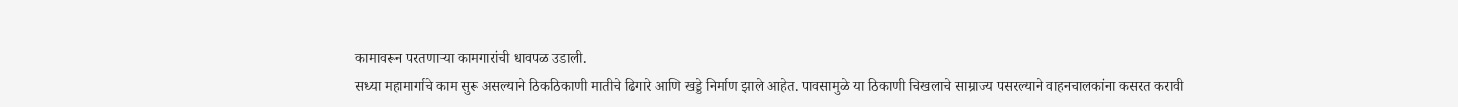कामावरून परतणाऱ्या कामगारांची धावपळ उडाली.
सध्या महामार्गाचे काम सुरू असल्याने ठिकठिकाणी मातीचे ढिगारे आणि खड्डे निर्माण झाले आहेत. पावसामुळे या ठिकाणी चिखलाचे साम्राज्य पसरल्याने वाहनचालकांना कसरत करावी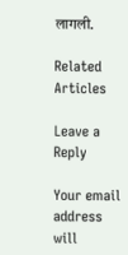लागली.

Related Articles

Leave a Reply

Your email address will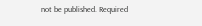not be published. Required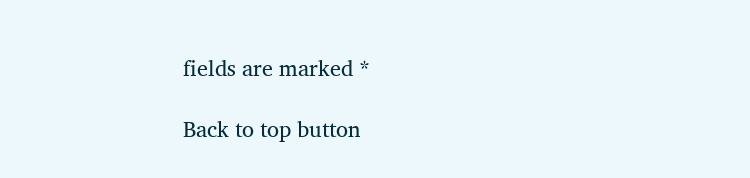fields are marked *

Back to top button